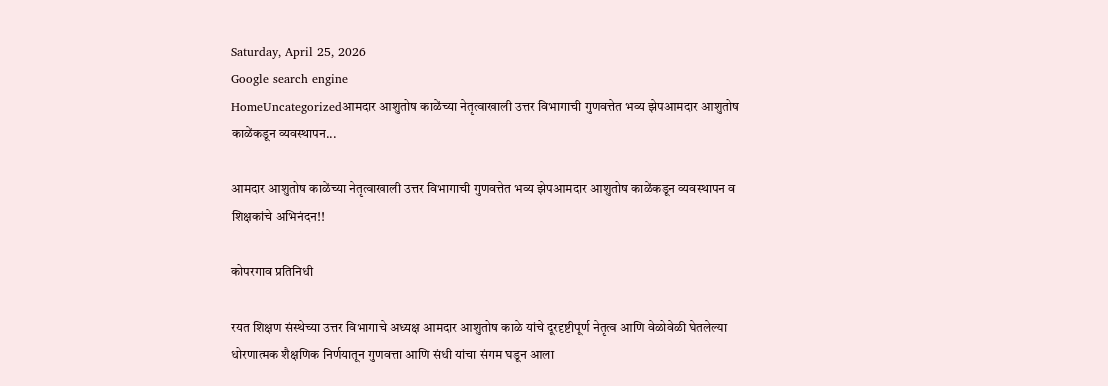Saturday, April 25, 2026
Google search engine
HomeUncategorizedआमदार आशुतोष काळेंच्या नेतृत्वाखाली उत्तर विभागाची गुणवत्तेत भव्य झेपआमदार आशुतोष काळेंकडून व्यवस्थापन...

आमदार आशुतोष काळेंच्या नेतृत्वाखाली उत्तर विभागाची गुणवत्तेत भव्य झेपआमदार आशुतोष काळेंकडून व्यवस्थापन व शिक्षकांचे अभिनंदन!!

कोपरगाव प्रतिनिधी

रयत शिक्षण संस्थेच्या उत्तर विभागाचे अध्यक्ष आमदार आशुतोष काळे यांचे दूरदृष्टीपूर्ण नेतृत्व आणि वेळोवेळी घेतलेल्या धोरणात्मक शैक्षणिक निर्णयातून गुणवत्ता आणि संधी यांचा संगम घडून आला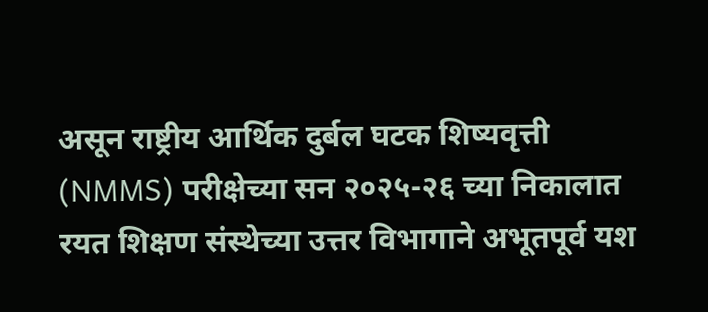असून राष्ट्रीय आर्थिक दुर्बल घटक शिष्यवृत्ती (NMMS) परीक्षेच्या सन २०२५-२६ च्या निकालात रयत शिक्षण संस्थेच्या उत्तर विभागाने अभूतपूर्व यश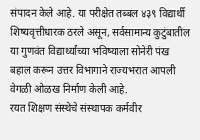संपादन केले आहे. या परीक्षेत तब्बल ४३९ विद्यार्थी शिष्यवृत्तीधारक ठरले असून, सर्वसामान्य कुटुंबातील या गुणवंत विद्यार्थ्यांच्या भविष्याला सोनेरी पंख बहाल करून उत्तर विभागाने राज्यभरात आपली वेगळी ओळख निर्माण केली आहे.
रयत शिक्षण संस्थेचे संस्थापक कर्मवीर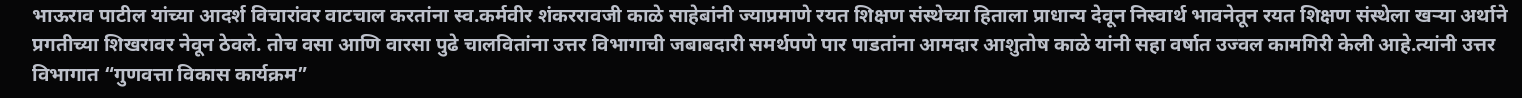भाऊराव पाटील यांच्या आदर्श विचारांवर वाटचाल करतांना स्व.कर्मवीर शंकररावजी काळे साहेबांनी ज्याप्रमाणे रयत शिक्षण संस्थेच्या हिताला प्राधान्य देवून निस्वार्थ भावनेतून रयत शिक्षण संस्थेला खऱ्या अर्थाने प्रगतीच्या शिखरावर नेवून ठेवले. तोच वसा आणि वारसा पुढे चालवितांना उत्तर विभागाची जबाबदारी समर्थपणे पार पाडतांना आमदार आशुतोष काळे यांनी सहा वर्षात उज्वल कामगिरी केली आहे.त्यांनी उत्तर विभागात “गुणवत्ता विकास कार्यक्रम”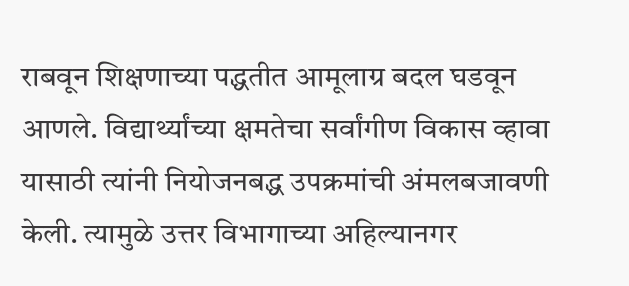राबवून शिक्षणाच्या पद्धतीत आमूलाग्र बदल घडवून आणले. विद्यार्थ्यांच्या क्षमतेचा सर्वांगीण विकास व्हावा यासाठी त्यांनी नियोजनबद्ध उपक्रमांची अंमलबजावणी केली. त्यामुळे उत्तर विभागाच्या अहिल्यानगर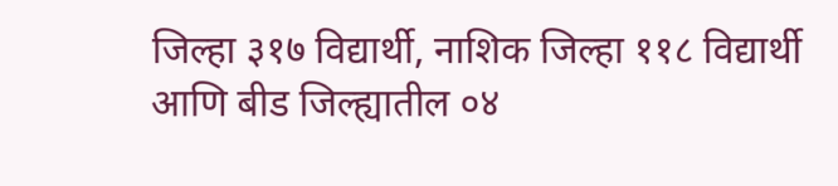जिल्हा ३१७ विद्यार्थी, नाशिक जिल्हा ११८ विद्यार्थी आणि बीड जिल्ह्यातील ०४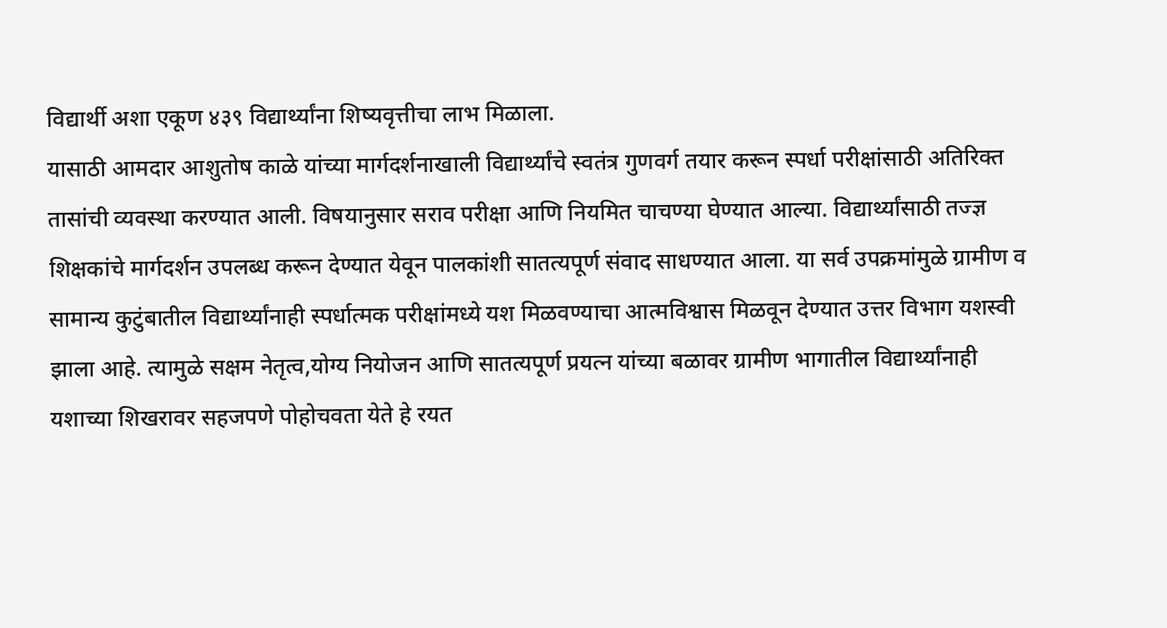विद्यार्थी अशा एकूण ४३९ विद्यार्थ्यांना शिष्यवृत्तीचा लाभ मिळाला.
यासाठी आमदार आशुतोष काळे यांच्या मार्गदर्शनाखाली विद्यार्थ्यांचे स्वतंत्र गुणवर्ग तयार करून स्पर्धा परीक्षांसाठी अतिरिक्त तासांची व्यवस्था करण्यात आली. विषयानुसार सराव परीक्षा आणि नियमित चाचण्या घेण्यात आल्या. विद्यार्थ्यांसाठी तज्ज्ञ शिक्षकांचे मार्गदर्शन उपलब्ध करून देण्यात येवून पालकांशी सातत्यपूर्ण संवाद साधण्यात आला. या सर्व उपक्रमांमुळे ग्रामीण व सामान्य कुटुंबातील विद्यार्थ्यांनाही स्पर्धात्मक परीक्षांमध्ये यश मिळवण्याचा आत्मविश्वास मिळवून देण्यात उत्तर विभाग यशस्वी झाला आहे. त्यामुळे सक्षम नेतृत्व,योग्य नियोजन आणि सातत्यपूर्ण प्रयत्न यांच्या बळावर ग्रामीण भागातील विद्यार्थ्यांनाही यशाच्या शिखरावर सहजपणे पोहोचवता येते हे रयत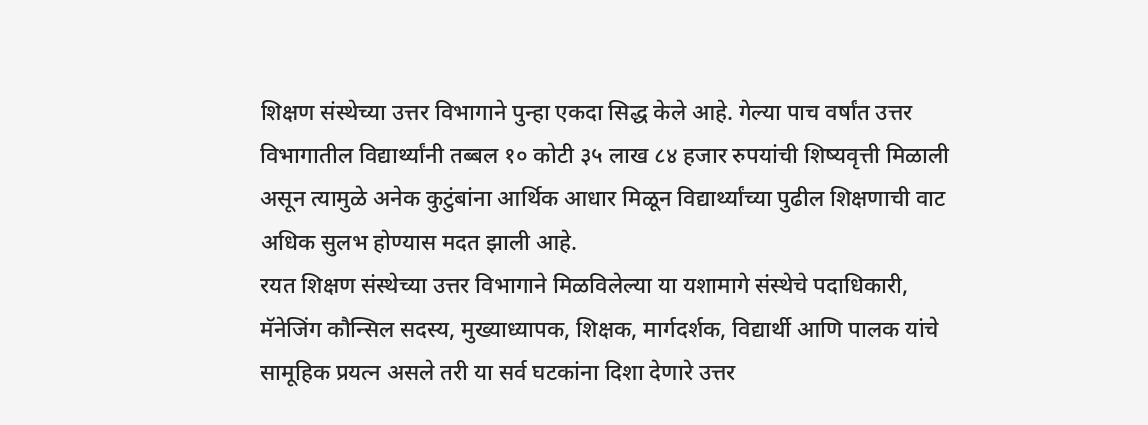शिक्षण संस्थेच्या उत्तर विभागाने पुन्हा एकदा सिद्ध केले आहे. गेल्या पाच वर्षांत उत्तर विभागातील विद्यार्थ्यांनी तब्बल १० कोटी ३५ लाख ८४ हजार रुपयांची शिष्यवृत्ती मिळाली असून त्यामुळे अनेक कुटुंबांना आर्थिक आधार मिळून विद्यार्थ्यांच्या पुढील शिक्षणाची वाट अधिक सुलभ होण्यास मदत झाली आहे.
रयत शिक्षण संस्थेच्या उत्तर विभागाने मिळविलेल्या या यशामागे संस्थेचे पदाधिकारी, मॅनेजिंग कौन्सिल सदस्य, मुख्याध्यापक, शिक्षक, मार्गदर्शक, विद्यार्थी आणि पालक यांचे सामूहिक प्रयत्न असले तरी या सर्व घटकांना दिशा देणारे उत्तर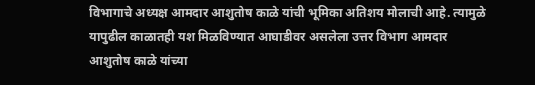विभागाचे अध्यक्ष आमदार आशुतोष काळे यांची भूमिका अतिशय मोलाची आहे. त्यामुळे यापुढील काळातही यश मिळविण्यात आघाडीवर असलेला उत्तर विभाग आमदार आशुतोष काळे यांच्या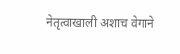नेतृत्वाखाली अशाच वेगाने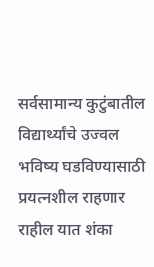सर्वसामान्य कुटुंबातील विद्यार्थ्यांचे उज्वल भविष्य घडविण्यासाठी प्रयत्नशील राहणार राहील यात शंका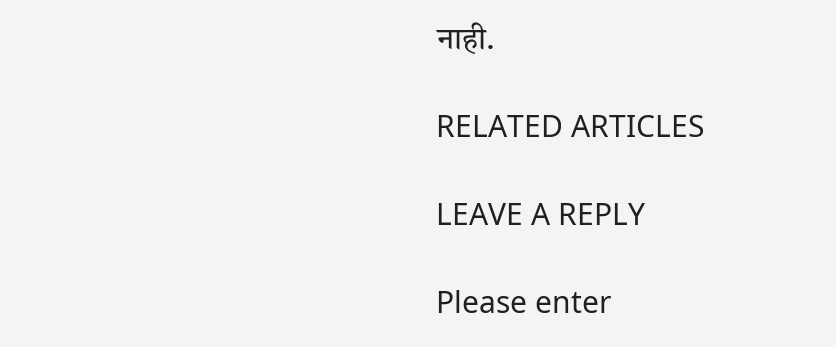नाही.

RELATED ARTICLES

LEAVE A REPLY

Please enter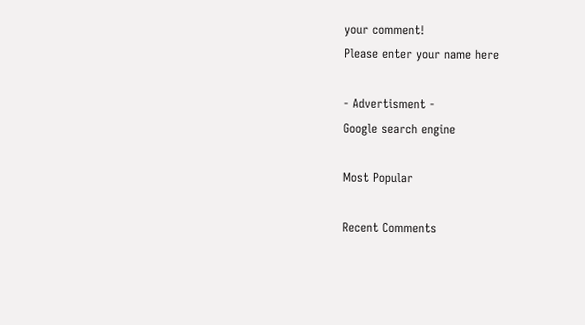your comment!
Please enter your name here

- Advertisment -
Google search engine

Most Popular

Recent Comments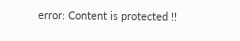error: Content is protected !!